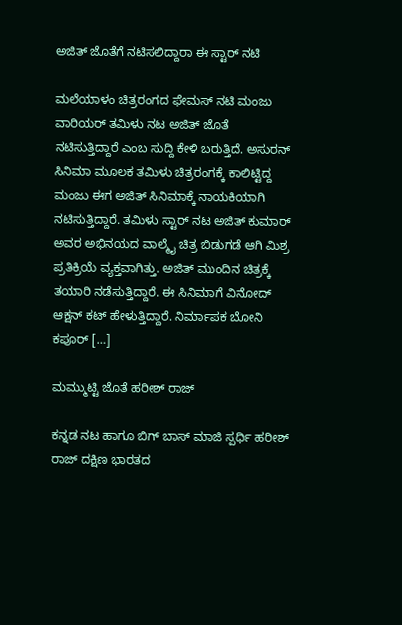ಅಜಿತ್ ಜೊತೆಗೆ ನಟಿಸಲಿದ್ದಾರಾ ಈ ಸ್ಟಾರ್ ನಟಿ

ಮಲೆಯಾಳಂ ಚಿತ್ರರಂಗದ ಫೇಮಸ್ ನಟಿ ಮಂಜು ವಾರಿಯರ್ ತಮಿಳು ನಟ ಅಜಿತ್ ಜೊತೆ ನಟಿಸುತ್ತಿದ್ದಾರೆ ಎಂಬ ಸುದ್ದಿ ಕೇಳಿ ಬರುತ್ತಿದೆ. ಅಸುರನ್ ಸಿನಿಮಾ ಮೂಲಕ ತಮಿಳು ಚಿತ್ರರಂಗಕ್ಕೆ ಕಾಲಿಟ್ಟಿದ್ದ ಮಂಜು ಈಗ ಅಜಿತ್ ಸಿನಿಮಾಕ್ಕೆ ನಾಯಕಿಯಾಗಿ ನಟಿಸುತ್ತಿದ್ದಾರೆ. ತಮಿಳು ಸ್ಟಾರ್ ನಟ ಅಜಿತ್ ಕುಮಾರ್ ಅವರ ಅಭಿನಯದ ವಾಲ್ಮೈ ಚಿತ್ರ ಬಿಡುಗಡೆ ಆಗಿ ಮಿಶ್ರ ಪ್ರತಿಕ್ರಿಯೆ ವ್ಯಕ್ತವಾಗಿತ್ತು. ಅಜಿತ್ ಮುಂದಿನ ಚಿತ್ರಕ್ಕೆ ತಯಾರಿ ನಡೆಸುತ್ತಿದ್ದಾರೆ. ಈ ಸಿನಿಮಾಗೆ ವಿನೋದ್ ಆಕ್ಷನ್ ಕಟ್ ಹೇಳುತ್ತಿದ್ದಾರೆ. ನಿರ್ಮಾಪಕ ಬೋನಿ ಕಪೂರ್ […]

ಮಮ್ಮುಟ್ಟಿ ಜೊತೆ ಹರೀಶ್ ರಾಜ್

ಕನ್ನಡ ನಟ ಹಾಗೂ ಬಿಗ್ ಬಾಸ್ ಮಾಜಿ ಸ್ಪರ್ಧಿ ಹರೀಶ್ ರಾಜ್ ದಕ್ಷಿಣ ಭಾರತದ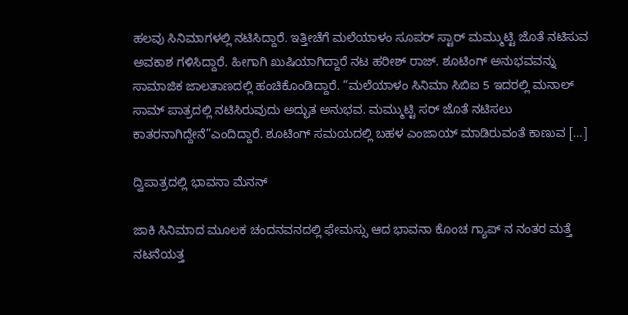ಹಲವು ಸಿನಿಮಾಗಳಲ್ಲಿ ನಟಿಸಿದ್ದಾರೆ. ಇತ್ತೀಚೆಗೆ ಮಲೆಯಾಳಂ ಸೂಪರ್ ಸ್ಟಾರ್ ಮಮ್ಮುಟ್ಟಿ ಜೊತೆ ನಟಿಸುವ ಅವಕಾಶ ಗಳಿಸಿದ್ದಾರೆ. ಹೀಗಾಗಿ ಖುಷಿಯಾಗಿದ್ದಾರೆ ನಟ ಹರೀಶ್ ರಾಜ್. ಶೂಟಿಂಗ್ ಅನುಭವವನ್ನು ಸಾಮಾಜಿಕ ಜಾಲತಾಣದಲ್ಲಿ ಹಂಚಿಕೊಂಡಿದ್ದಾರೆ. “ಮಲೆಯಾಳಂ ಸಿನಿಮಾ ಸಿಬಿಐ 5 ಇದರಲ್ಲಿ ಮನಾಲ್ ಸಾಮ್ ಪಾತ್ರದಲ್ಲಿ ನಟಿಸಿರುವುದು ಅದ್ಭುತ ಅನುಭವ. ಮಮ್ಮುಟ್ಟಿ ಸರ್ ಜೊತೆ ನಟಿಸಲು ಕಾತರನಾಗಿದ್ದೇನೆ”ಎಂದಿದ್ದಾರೆ. ಶೂಟಿಂಗ್ ಸಮಯದಲ್ಲಿ ಬಹಳ ಎಂಜಾಯ್ ಮಾಡಿರುವಂತೆ ಕಾಣುವ […]

ದ್ವಿಪಾತ್ರದಲ್ಲಿ ಭಾವನಾ ಮೆನನ್

ಜಾಕಿ ಸಿನಿಮಾದ ಮೂಲಕ ಚಂದನವನದಲ್ಲಿ ಫೇಮಸ್ಸು ಆದ ಭಾವನಾ ಕೊಂಚ ಗ್ಯಾಪ್ ನ ನಂತರ ಮತ್ತೆ ನಟನೆಯತ್ತ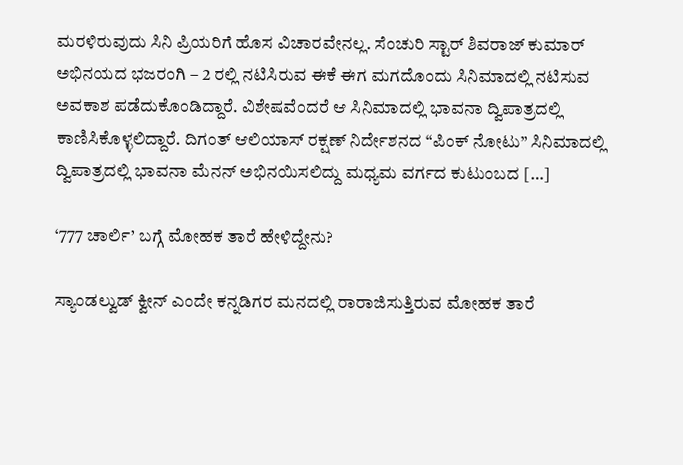ಮರಳಿರುವುದು ಸಿನಿ ಪ್ರಿಯರಿಗೆ ಹೊಸ ವಿಚಾರವೇನಲ್ಲ. ಸೆಂಚುರಿ ಸ್ಟಾರ್ ಶಿವರಾಜ್ ಕುಮಾರ್ ಅಭಿನಯದ ಭಜರಂಗಿ – 2 ರಲ್ಲಿ ನಟಿಸಿರುವ ಈಕೆ ಈಗ ಮಗದೊಂದು ಸಿನಿಮಾದಲ್ಲಿ ನಟಿಸುವ ಅವಕಾಶ ಪಡೆದುಕೊಂಡಿದ್ದಾರೆ. ವಿಶೇಷವೆಂದರೆ ಆ ಸಿನಿಮಾದಲ್ಲಿ ಭಾವನಾ ದ್ವಿಪಾತ್ರದಲ್ಲಿ ಕಾಣಿಸಿಕೊಳ್ಳಲಿದ್ದಾರೆ. ದಿಗಂತ್ ಆಲಿಯಾಸ್ ರಕ್ಷಣ್ ನಿರ್ದೇಶನದ “ಪಿಂಕ್ ನೋಟು” ಸಿನಿಮಾದಲ್ಲಿ ದ್ವಿಪಾತ್ರದಲ್ಲಿ ಭಾವನಾ ಮೆನನ್ ಅಭಿನಯಿಸಲಿದ್ದು ಮಧ್ಯಮ ವರ್ಗದ ಕುಟುಂಬದ […]

‘777 ಚಾರ್ಲಿ’ ಬಗ್ಗೆ ಮೋಹಕ ತಾರೆ ಹೇಳಿದ್ದೇನು?

ಸ್ಯಾಂಡಲ್ವುಡ್ ಕ್ವೀನ್ ಎಂದೇ ಕನ್ನಡಿಗರ ಮನದಲ್ಲಿ ರಾರಾಜಿಸುತ್ತಿರುವ ಮೋಹಕ ತಾರೆ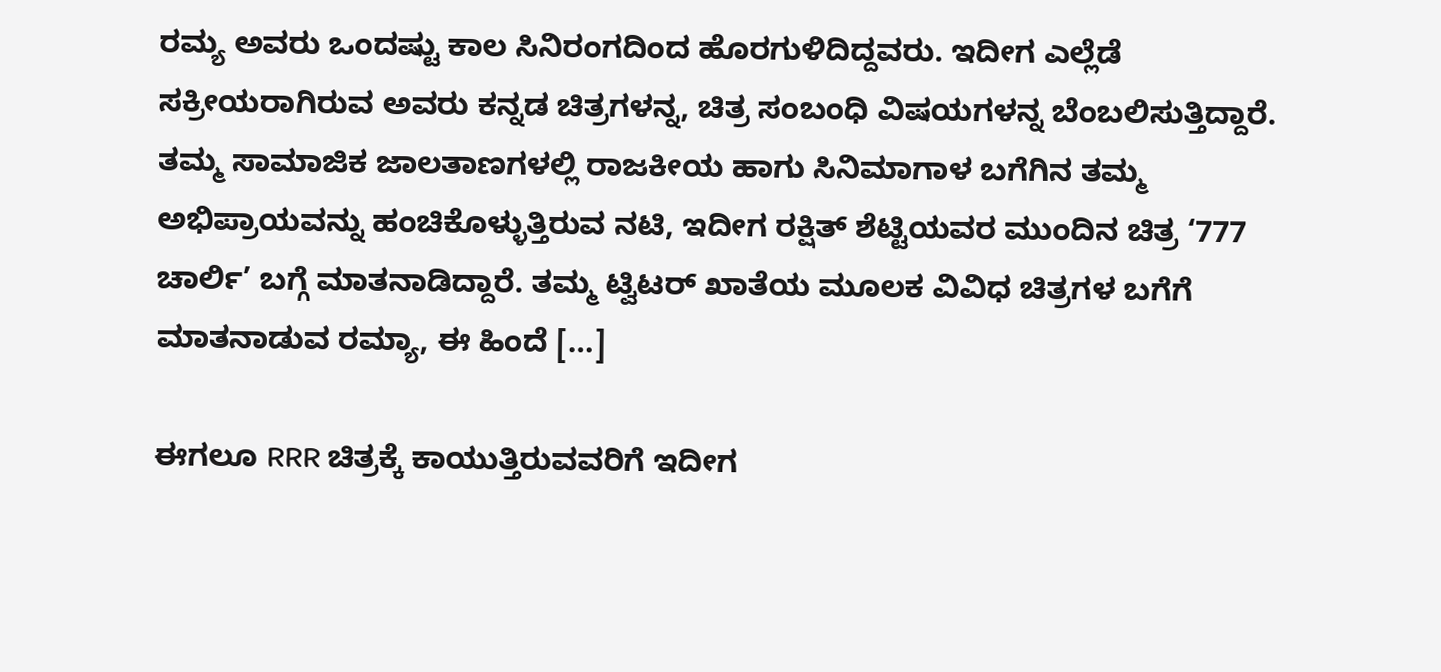ರಮ್ಯ ಅವರು ಒಂದಷ್ಟು ಕಾಲ ಸಿನಿರಂಗದಿಂದ ಹೊರಗುಳಿದಿದ್ದವರು. ಇದೀಗ ಎಲ್ಲೆಡೆ ಸಕ್ರೀಯರಾಗಿರುವ ಅವರು ಕನ್ನಡ ಚಿತ್ರಗಳನ್ನ, ಚಿತ್ರ ಸಂಬಂಧಿ ವಿಷಯಗಳನ್ನ ಬೆಂಬಲಿಸುತ್ತಿದ್ದಾರೆ. ತಮ್ಮ ಸಾಮಾಜಿಕ ಜಾಲತಾಣಗಳಲ್ಲಿ ರಾಜಕೀಯ ಹಾಗು ಸಿನಿಮಾಗಾಳ ಬಗೆಗಿನ ತಮ್ಮ ಅಭಿಪ್ರಾಯವನ್ನು ಹಂಚಿಕೊಳ್ಳುತ್ತಿರುವ ನಟಿ, ಇದೀಗ ರಕ್ಷಿತ್ ಶೆಟ್ಟಿಯವರ ಮುಂದಿನ ಚಿತ್ರ ‘777 ಚಾರ್ಲಿ’ ಬಗ್ಗೆ ಮಾತನಾಡಿದ್ದಾರೆ. ತಮ್ಮ ಟ್ವಿಟರ್ ಖಾತೆಯ ಮೂಲಕ ವಿವಿಧ ಚಿತ್ರಗಳ ಬಗೆಗೆ ಮಾತನಾಡುವ ರಮ್ಯಾ, ಈ ಹಿಂದೆ […]

ಈಗಲೂ RRR ಚಿತ್ರಕ್ಕೆ ಕಾಯುತ್ತಿರುವವರಿಗೆ ಇದೀಗ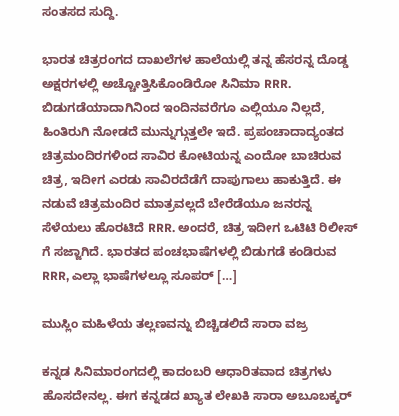ಸಂತಸದ ಸುದ್ದಿ.

ಭಾರತ ಚಿತ್ರರಂಗದ ದಾಖಲೆಗಳ ಹಾಲೆಯಲ್ಲಿ ತನ್ನ ಹೆಸರನ್ನ ದೊಡ್ಡ ಅಕ್ಷರಗಳಲ್ಲಿ ಅಚ್ಚೋತ್ತಿಸಿಕೊಂಡಿರೋ ಸಿನಿಮಾ RRR. ಬಿಡುಗಡೆಯಾದಾಗಿನಿಂದ ಇಂದಿನವರೆಗೂ ಎಲ್ಲಿಯೂ ನಿಲ್ಲದೆ, ಹಿಂತಿರುಗಿ ನೋಡದೆ ಮುನ್ನುಗ್ಗುತ್ತಲೇ ಇದೆ. ಪ್ರಪಂಚಾದಾದ್ಯಂತದ ಚಿತ್ರಮಂದಿರಗಳಿಂದ ಸಾವಿರ ಕೋಟಿಯನ್ನ ಎಂದೋ ಬಾಚಿರುವ ಚಿತ್ರ, ಇದೀಗ ಎರಡು ಸಾವಿರದೆಡೆಗೆ ದಾಪುಗಾಲು ಹಾಕುತ್ತಿದೆ. ಈ ನಡುವೆ ಚಿತ್ರಮಂದಿರ ಮಾತ್ರವಲ್ಲದೆ ಬೇರೆಡೆಯೂ ಜನರನ್ನ ಸೆಳೆಯಲು ಹೊರಟಿದೆ RRR. ಅಂದರೆ, ಚಿತ್ರ ಇದೀಗ ಒಟಿಟಿ ರಿಲೀಸ್ ಗೆ ಸಜ್ಜಾಗಿದೆ. ಭಾರತದ ಪಂಚಭಾಷೆಗಳಲ್ಲಿ ಬಿಡುಗಡೆ ಕಂಡಿರುವ RRR, ಎಲ್ಲಾ ಭಾಷೆಗಳಲ್ಲೂ ಸೂಪರ್ […]

ಮುಸ್ಲಿಂ ಮಹಿಳೆಯ ತಲ್ಲಣವನ್ನು ಬಿಚ್ಚಿಡಲಿದೆ ಸಾರಾ ವಜ್ರ

ಕನ್ನಡ ಸಿನಿಮಾರಂಗದಲ್ಲಿ ಕಾದಂಬರಿ ಆಧಾರಿತವಾದ ಚಿತ್ರಗಳು ಹೊಸದೇನಲ್ಲ. ಈಗ ಕನ್ನಡದ ಖ್ಯಾತ ಲೇಖಕಿ ಸಾರಾ ಅಬೂಬಕ್ಕರ್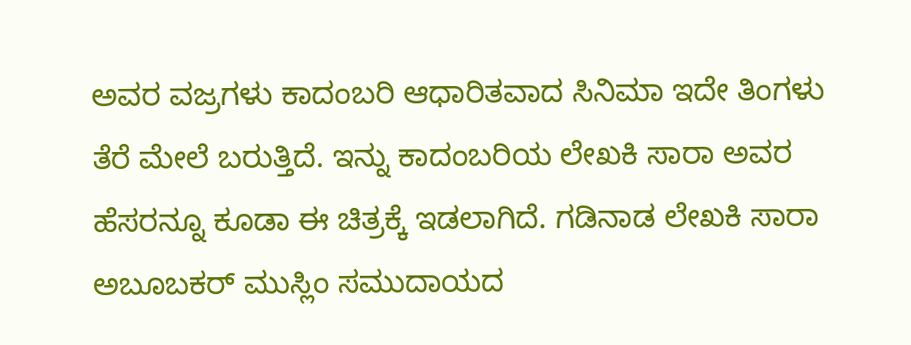ಅವರ ವಜ್ರಗಳು ಕಾದಂಬರಿ ಆಧಾರಿತವಾದ ಸಿನಿಮಾ ಇದೇ ತಿಂಗಳು ತೆರೆ ಮೇಲೆ ಬರುತ್ತಿದೆ. ಇನ್ನು ಕಾದಂಬರಿಯ ಲೇಖಕಿ ಸಾರಾ ಅವರ ಹೆಸರನ್ನೂ ಕೂಡಾ ಈ ಚಿತ್ರಕ್ಕೆ ಇಡಲಾಗಿದೆ. ಗಡಿನಾಡ ಲೇಖಕಿ ಸಾರಾ ಅಬೂಬಕರ್ ಮುಸ್ಲಿಂ ಸಮುದಾಯದ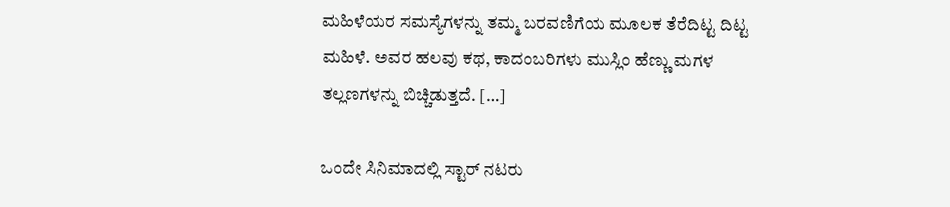ಮಹಿಳೆಯರ ಸಮಸ್ಯೆಗಳನ್ನು ತಮ್ಮ ಬರವಣಿಗೆಯ ಮೂಲಕ ತೆರೆದಿಟ್ಟ ದಿಟ್ಟ ಮಹಿಳೆ. ಅವರ ಹಲವು ಕಥ, ಕಾದಂಬರಿಗಳು ಮುಸ್ಲಿಂ ಹೆಣ್ಣು ಮಗಳ ತಲ್ಲಣಗಳನ್ನು ಬಿಚ್ಚಿಡುತ್ತದೆ. […]

ಒಂದೇ ಸಿನಿಮಾದಲ್ಲಿ ಸ್ಟಾರ್ ನಟರು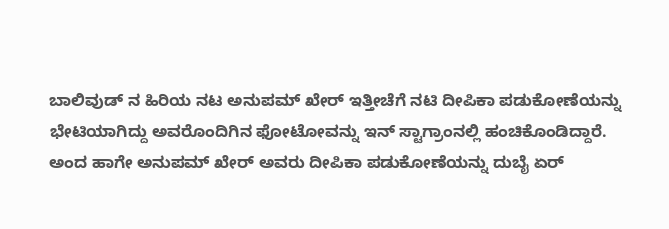ಬಾಲಿವುಡ್ ನ ಹಿರಿಯ ನಟ ಅನುಪಮ್ ಖೇರ್ ಇತ್ತೀಚೆಗೆ ನಟಿ ದೀಪಿಕಾ ಪಡುಕೋಣೆಯನ್ನು ಭೇಟಿಯಾಗಿದ್ದು ಅವರೊಂದಿಗಿನ ಫೋಟೋವನ್ನು ಇನ್ ಸ್ಟಾಗ್ರಾಂನಲ್ಲಿ ಹಂಚಿಕೊಂಡಿದ್ದಾರೆ. ಅಂದ ಹಾಗೇ ಅನುಪಮ್ ಖೇರ್ ಅವರು ದೀಪಿಕಾ ಪಡುಕೋಣೆಯನ್ನು ದುಬೈ ಏರ್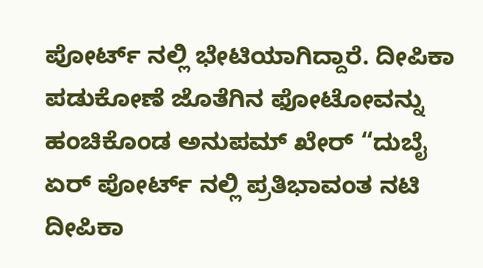ಪೋರ್ಟ್ ನಲ್ಲಿ ಭೇಟಿಯಾಗಿದ್ದಾರೆ. ದೀಪಿಕಾ ಪಡುಕೋಣೆ ಜೊತೆಗಿನ ಫೋಟೋವನ್ನು ಹಂಚಿಕೊಂಡ ಅನುಪಮ್ ಖೇರ್ “ದುಬೈ ಏರ್ ಪೋರ್ಟ್ ನಲ್ಲಿ ಪ್ರತಿಭಾವಂತ ನಟಿ ದೀಪಿಕಾ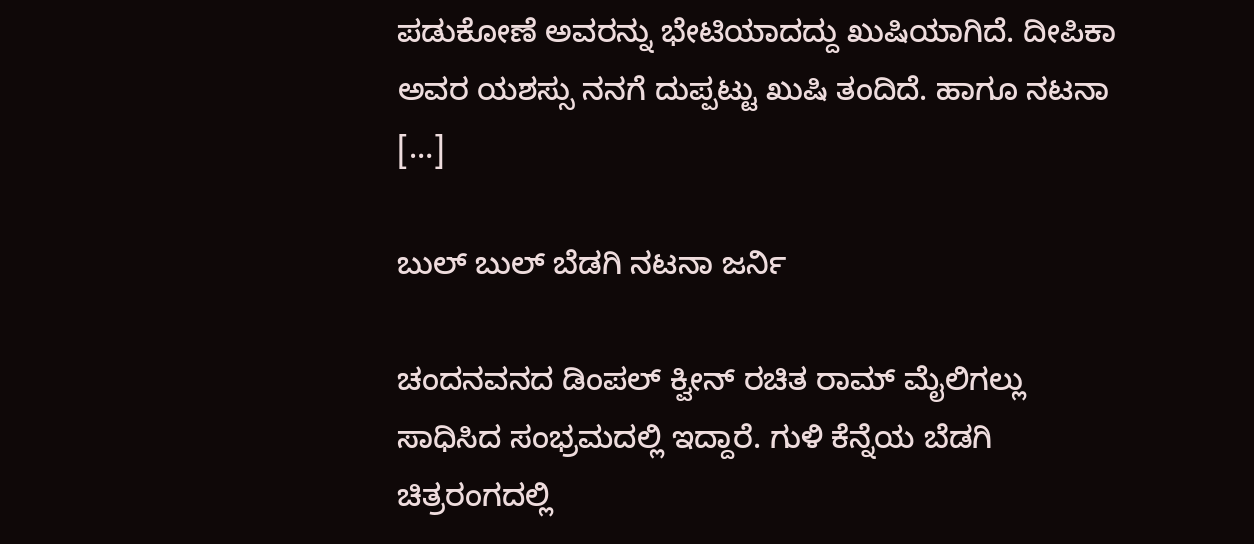ಪಡುಕೋಣೆ ಅವರನ್ನು ಭೇಟಿಯಾದದ್ದು ಖುಷಿಯಾಗಿದೆ. ದೀಪಿಕಾ ಅವರ ಯಶಸ್ಸು ನನಗೆ ದುಪ್ಪಟ್ಟು ಖುಷಿ ತಂದಿದೆ. ಹಾಗೂ ನಟನಾ […]

ಬುಲ್ ಬುಲ್ ಬೆಡಗಿ ನಟನಾ ಜರ್ನಿ

ಚಂದನವನದ ಡಿಂಪಲ್ ಕ್ವೀನ್ ರಚಿತ ರಾಮ್ ಮೈಲಿಗಲ್ಲು ಸಾಧಿಸಿದ ಸಂಭ್ರಮದಲ್ಲಿ ಇದ್ದಾರೆ. ಗುಳಿ ಕೆನ್ನೆಯ ಬೆಡಗಿ ಚಿತ್ರರಂಗದಲ್ಲಿ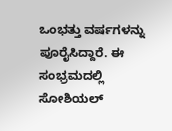ಒಂಭತ್ತು ವರ್ಷಗಳನ್ನು ಪೂರೈಸಿದ್ದಾರೆ. ಈ ಸಂಭ್ರಮದಲ್ಲಿ ಸೋಶಿಯಲ್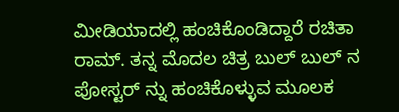ಮೀಡಿಯಾದಲ್ಲಿ ಹಂಚಿಕೊಂಡಿದ್ದಾರೆ ರಚಿತಾ ರಾಮ್. ತನ್ನ ಮೊದಲ ಚಿತ್ರ ಬುಲ್ ಬುಲ್ ನ ಪೋಸ್ಟರ್ ನ್ನು ಹಂಚಿಕೊಳ್ಳುವ ಮೂಲಕ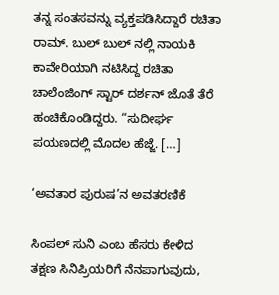ತನ್ನ ಸಂತಸವನ್ನು ವ್ಯಕ್ತಪಡಿಸಿದ್ದಾರೆ ರಚಿತಾ ರಾಮ್. ಬುಲ್ ಬುಲ್ ನಲ್ಲಿ ನಾಯಕಿ ಕಾವೇರಿಯಾಗಿ ನಟಿಸಿದ್ದ ರಚಿತಾ ಚಾಲೆಂಜಿಂಗ್ ಸ್ಟಾರ್ ದರ್ಶನ್ ಜೊತೆ ತೆರೆ ಹಂಚಿಕೊಂಡಿದ್ದರು. “ಸುದೀರ್ಘ ಪಯಣದಲ್ಲಿ ಮೊದಲ ಹೆಜ್ಜೆ. […]

‘ಅವತಾರ ಪುರುಷ’ನ ಅವತರಣಿಕೆ

ಸಿಂಪಲ್ ಸುನಿ ಎಂಬ ಹೆಸರು ಕೇಳಿದ ತಕ್ಷಣ ಸಿನಿಪ್ರಿಯರಿಗೆ ನೆನಪಾಗುವುದು,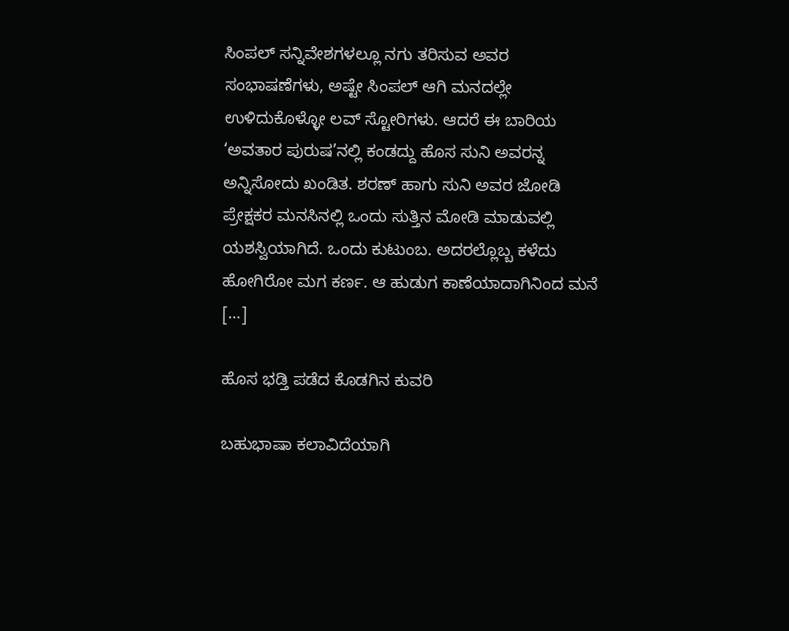ಸಿಂಪಲ್ ಸನ್ನಿವೇಶಗಳಲ್ಲೂ ನಗು ತರಿಸುವ ಅವರ ಸಂಭಾಷಣೆಗಳು, ಅಷ್ಟೇ ಸಿಂಪಲ್ ಆಗಿ ಮನದಲ್ಲೇ ಉಳಿದುಕೊಳ್ಳೋ ಲವ್ ಸ್ಟೋರಿಗಳು. ಆದರೆ ಈ ಬಾರಿಯ ‘ಅವತಾರ ಪುರುಷ’ನಲ್ಲಿ ಕಂಡದ್ದು ಹೊಸ ಸುನಿ ಅವರನ್ನ ಅನ್ನಿಸೋದು ಖಂಡಿತ. ಶರಣ್ ಹಾಗು ಸುನಿ ಅವರ ಜೋಡಿ ಪ್ರೇಕ್ಷಕರ ಮನಸಿನಲ್ಲಿ ಒಂದು ಸುತ್ತಿನ ಮೋಡಿ ಮಾಡುವಲ್ಲಿ ಯಶಸ್ವಿಯಾಗಿದೆ. ಒಂದು ಕುಟುಂಬ. ಅದರಲ್ಲೊಬ್ಬ ಕಳೆದು ಹೋಗಿರೋ ಮಗ ಕರ್ಣ. ಆ ಹುಡುಗ ಕಾಣೆಯಾದಾಗಿನಿಂದ ಮನೆ […]

ಹೊಸ ಭಡ್ತಿ ಪಡೆದ ಕೊಡಗಿನ ಕುವರಿ

ಬಹುಭಾಷಾ ಕಲಾವಿದೆಯಾಗಿ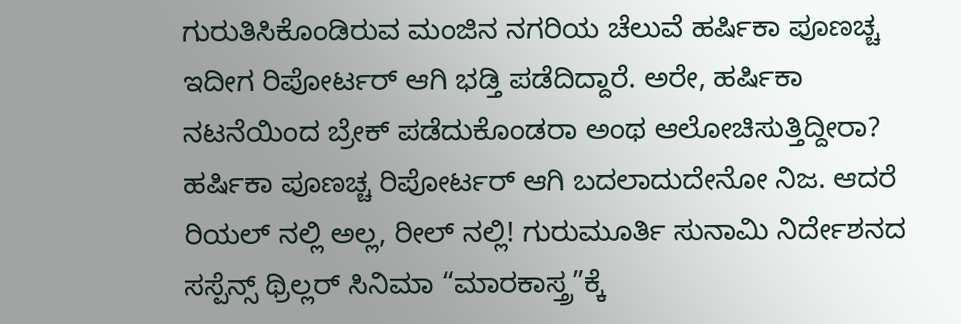ಗುರುತಿಸಿಕೊಂಡಿರುವ ಮಂಜಿನ ನಗರಿಯ ಚೆಲುವೆ ಹರ್ಷಿಕಾ ಪೂಣಚ್ಚ ಇದೀಗ ರಿಪೋರ್ಟರ್ ಆಗಿ ಭಡ್ತಿ ಪಡೆದಿದ್ದಾರೆ. ಅರೇ, ಹರ್ಷಿಕಾ ನಟನೆಯಿಂದ ಬ್ರೇಕ್ ಪಡೆದುಕೊಂಡರಾ ಅಂಥ ಆಲೋಚಿಸುತ್ತಿದ್ದೀರಾ? ಹರ್ಷಿಕಾ ಪೂಣಚ್ಚ ರಿಪೋರ್ಟರ್ ಆಗಿ ಬದಲಾದುದೇನೋ ನಿಜ. ಆದರೆ ರಿಯಲ್ ನಲ್ಲಿ ಅಲ್ಲ, ರೀಲ್ ನಲ್ಲಿ! ಗುರುಮೂರ್ತಿ ಸುನಾಮಿ ನಿರ್ದೇಶನದ ಸಸ್ಪೆನ್ಸ್ ಥ್ರಿಲ್ಲರ್ ಸಿನಿಮಾ “ಮಾರಕಾಸ್ತ್ರ”ಕ್ಕೆ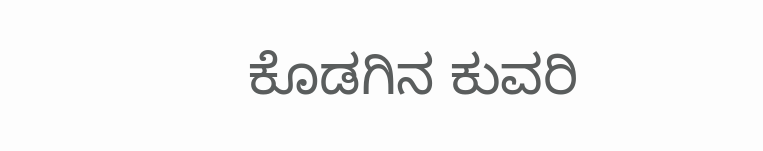ಕೊಡಗಿನ ಕುವರಿ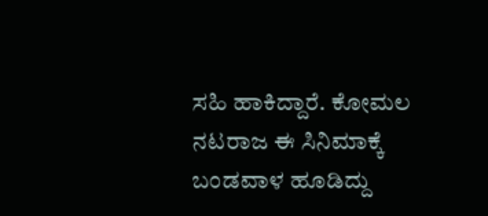ಸಹಿ ಹಾಕಿದ್ದಾರೆ. ಕೋಮಲ ನಟರಾಜ ಈ ಸಿನಿಮಾಕ್ಕೆ ಬಂಡವಾಳ ಹೂಡಿದ್ದು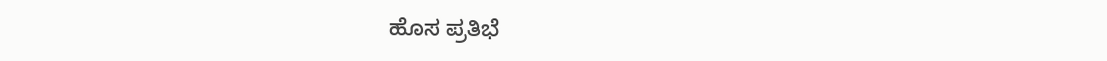ಹೊಸ ಪ್ರತಿಭೆ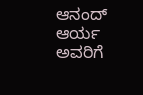ಆನಂದ್ ಆರ್ಯ ಅವರಿಗೆ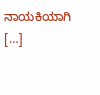ನಾಯಕಿಯಾಗಿ […]